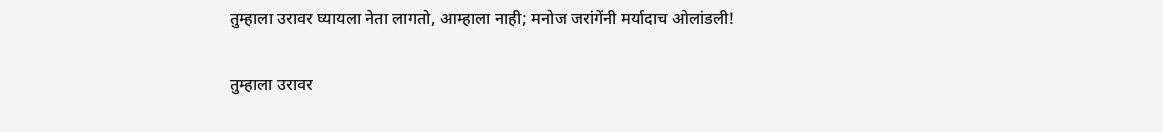तुम्हाला उरावर घ्यायला नेता लागतो, आम्हाला नाही; मनोज जरांगेंनी मर्यादाच ओलांडली!

तुम्हाला उरावर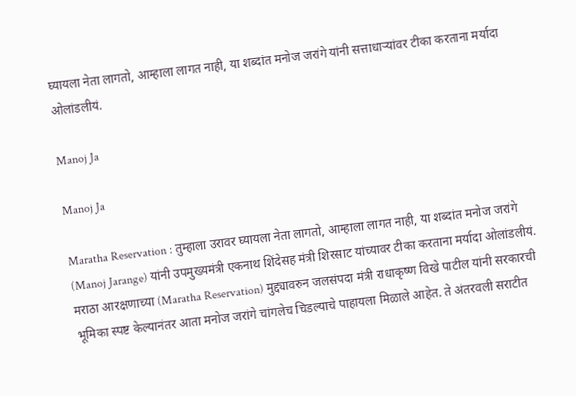घ्यायला नेता लागतो, आम्हाला लागत नाही, या शब्दांत मनोज जरांगे यांनी सत्ताधाऱ्यांवर टीका करताना मर्यादा ओलांडलीयं.

Manoj Ja

Manoj Ja

Maratha Reservation : तुम्हाला उरावर घ्यायला नेता लागतो, आम्हाला लागत नाही, या शब्दांत मनोज जरांगे (Manoj Jarange) यांनी उपमुख्यमंत्री एकनाथ शिंदेसह मंत्री शिरसाट यांच्यावर टीका करताना मर्यादा ओलांडलीयं. मराठा आरक्षणाच्या (Maratha Reservation) मुद्द्यावरुन जलसंपदा मंत्री राधाकृष्ण विखे पाटील यांनी सरकारची भूमिका स्पष्ट केल्यानंतर आता मनोज जरांगे चांगलेच चिडल्याचे पाहायला मिळाले आहेत. ते अंतरवली सराटीत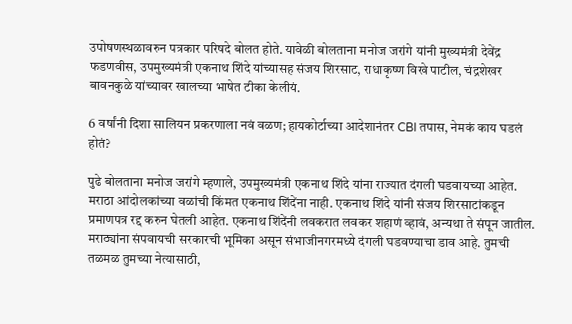उपोषणस्थळावरुन पत्रकार परिषदे बोलत होते. यावेळी बोलताना मनोज जरांगे यांनी मुख्यमंत्री देवेंद्र फडणवीस, उपमुख्यमंत्री एकनाथ शिंदे यांच्यासह संजय शिरसाट, राधाकृष्ण विखे पाटील, चंद्रशेखर बावनकुळे यांच्यावर खालच्या भाषेत टीका केलीयं.

6 वर्षांनी दिशा सालियन प्रकरणाला नवं वळण; हायकोर्टाच्या आदेशानंतर CBI तपास, नेमकं काय घडलं होतं?

पुढे बोलताना मनोज जरांगे म्हणाले, उपमुख्यमंत्री एकनाथ शिंदे यांना राज्यात दंगली घडवायच्या आहेत. मराठा आंदोलकांच्या वळांची किंमत एकनाथ शिंदेंना नाही. एकनाथ शिंदे यांनी संजय शिरसाटांकडून प्रमाणपत्र रद्द करुन घेतली आहेत. एकनाथ शिंदेंनी लवकरात लवकर शहाणं व्हावं, अन्यथा ते संपून जातील. मराठ्यांना संपवायची सरकारची भूमिका असून संभाजीनगरमध्ये दंगली घडवण्याचा डाव आहे. तुमची तळमळ तुमच्या नेत्यासाठी,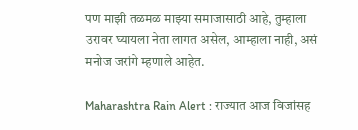पण माझी तळमळ माझ्या समाजासाठी आहे, तुम्हाला उरावर घ्यायला नेता लागत असेल, आम्हाला नाही, असं मनोज जरांगे म्हणाले आहेत.

Maharashtra Rain Alert : राज्यात आज विजांसह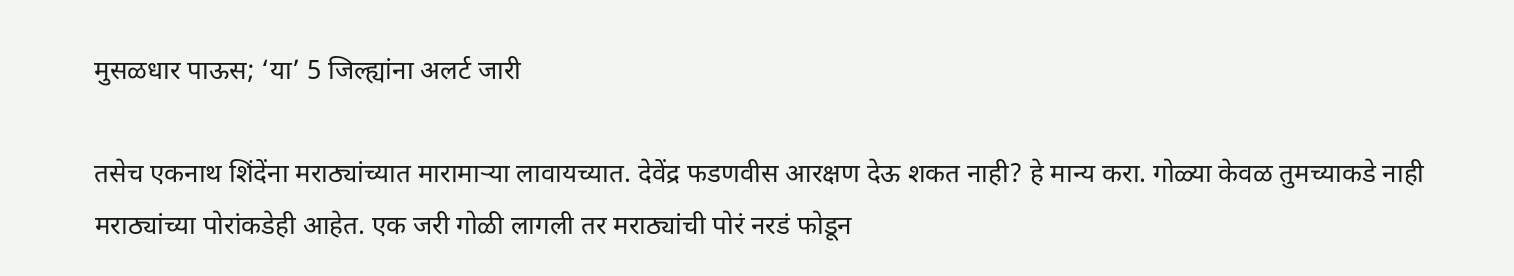मुसळधार पाऊस; ‘या’ 5 जिल्ह्यांना अलर्ट जारी

तसेच एकनाथ शिंदेंना मराठ्यांच्यात मारामाऱ्या लावायच्यात. देवेंद्र फडणवीस आरक्षण देऊ शकत नाही? हे मान्य करा. गोळ्या केवळ तुमच्याकडे नाही मराठ्यांच्या पोरांकडेही आहेत. एक जरी गोळी लागली तर मराठ्यांची पोरं नरडं फोडून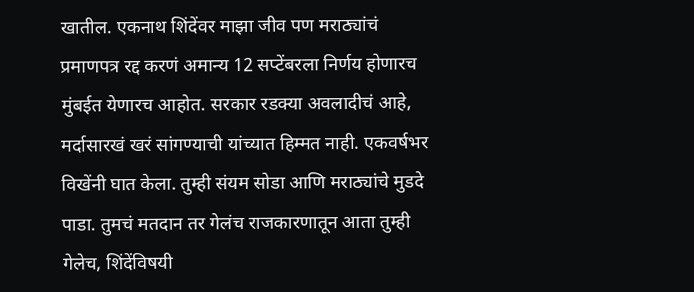खातील. एकनाथ शिंदेंवर माझा जीव पण मराठ्यांचं प्रमाणपत्र रद्द करणं अमान्य 12 सप्टेंबरला निर्णय होणारच मुंबईत येणारच आहोत. सरकार रडक्या अवलादीचं आहे, मर्दासारखं खरं सांगण्याची यांच्यात हिम्मत नाही. एकवर्षभर विखेंनी घात केला. तुम्ही संयम सोडा आणि मराठ्यांचे मुडदे पाडा. तुमचं मतदान तर गेलंच राजकारणातून आता तुम्ही गेलेच, शिंदेंविषयी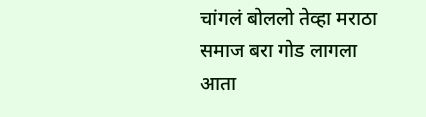चांगलं बोललो तेव्हा मराठा समाज बरा गोड लागला आता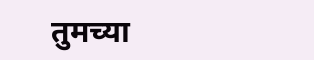तुमच्या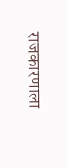राजकारणाला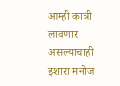आम्ही कात्री लावणार असल्याचाही इशारा मनोज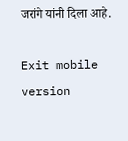जरांगे यांनी दिला आहे.

Exit mobile version